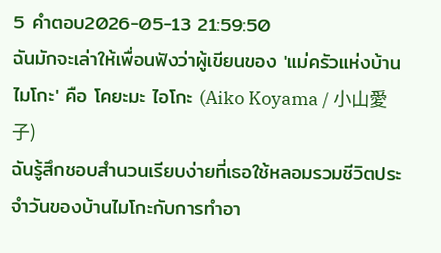5 คำตอบ2026-05-13 21:59:50
ฉันมักจะเล่าให้เพื่อนฟังว่าผู้เขียนของ 'แม่ครัวแห่งบ้านไมโกะ' คือ โคยะมะ ไอโกะ (Aiko Koyama / 小山愛子)
ฉันรู้สึกชอบสำนวนเรียบง่ายที่เธอใช้หลอมรวมชีวิตประจำวันของบ้านไมโกะกับการทำอา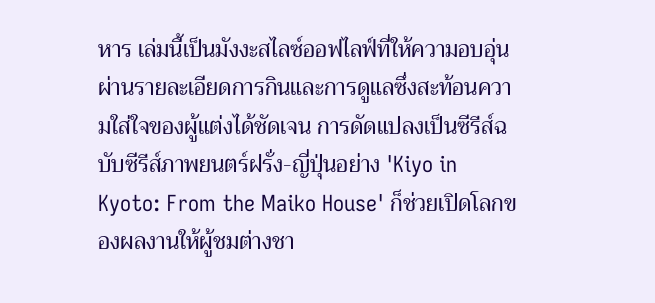หาร เล่มนี้เป็นมังงะสไลซ์ออฟไลฟ์ที่ให้ความอบอุ่นผ่านรายละเอียดการกินและการดูแลซึ่งสะท้อนความใส่ใจของผู้แต่งได้ชัดเจน การดัดแปลงเป็นซีรีส์ฉบับซีรีส์ภาพยนตร์ฝรั่ง-ญี่ปุ่นอย่าง 'Kiyo in Kyoto: From the Maiko House' ก็ช่วยเปิดโลกของผลงานให้ผู้ชมต่างชา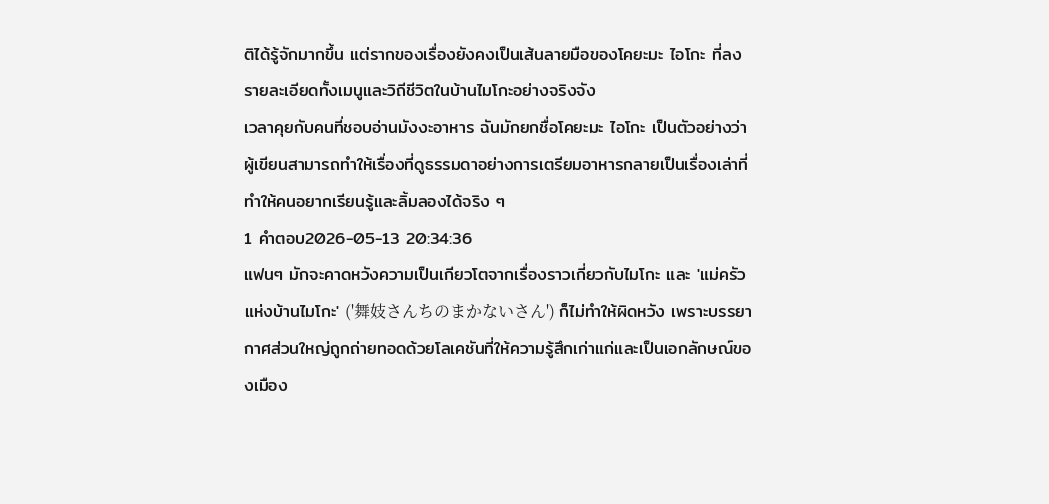ติได้รู้จักมากขึ้น แต่รากของเรื่องยังคงเป็นเส้นลายมือของโคยะมะ ไอโกะ ที่ลงรายละเอียดทั้งเมนูและวิถีชีวิตในบ้านไมโกะอย่างจริงจัง
เวลาคุยกับคนที่ชอบอ่านมังงะอาหาร ฉันมักยกชื่อโคยะมะ ไอโกะ เป็นตัวอย่างว่าผู้เขียนสามารถทำให้เรื่องที่ดูธรรมดาอย่างการเตรียมอาหารกลายเป็นเรื่องเล่าที่ทำให้คนอยากเรียนรู้และลิ้มลองได้จริง ๆ
1 คำตอบ2026-05-13 20:34:36
แฟนๆ มักจะคาดหวังความเป็นเกียวโตจากเรื่องราวเกี่ยวกับไมโกะ และ 'แม่ครัวแห่งบ้านไมโกะ' ('舞妓さんちのまかないさん') ก็ไม่ทำให้ผิดหวัง เพราะบรรยากาศส่วนใหญ่ถูกถ่ายทอดด้วยโลเคชันที่ให้ความรู้สึกเก่าแก่และเป็นเอกลักษณ์ของเมือง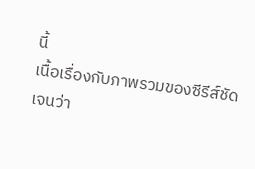นี้
เนื้อเรื่องกับภาพรวมของซีรีส์ชัดเจนว่า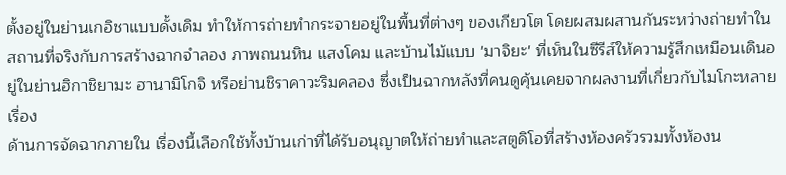ตั้งอยู่ในย่านเกอิชาแบบดั้งเดิม ทำให้การถ่ายทำกระจายอยู่ในพื้นที่ต่างๆ ของเกียวโต โดยผสมผสานกันระหว่างถ่ายทำในสถานที่จริงกับการสร้างฉากจำลอง ภาพถนนหิน แสงโคม และบ้านไม้แบบ 'มาจิยะ' ที่เห็นในซีรีส์ให้ความรู้สึกเหมือนเดินอยู่ในย่านฮิกาชิยามะ ฮานามิโกจิ หรือย่านชิราคาวะริมคลอง ซึ่งเป็นฉากหลังที่คนดูคุ้นเคยจากผลงานที่เกี่ยวกับไมโกะหลายเรื่อง
ด้านการจัดฉากภายใน เรื่องนี้เลือกใช้ทั้งบ้านเก่าที่ได้รับอนุญาตให้ถ่ายทำและสตูดิโอที่สร้างห้องครัวรวมทั้งห้องน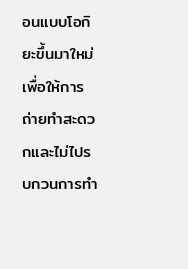อนแบบโอกิยะขึ้นมาใหม่ เพื่อให้การถ่ายทำสะดวกและไม่ไปรบกวนการทำ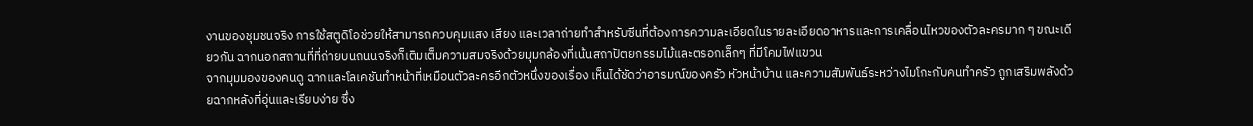งานของชุมชนจริง การใช้สตูดิโอช่วยให้สามารถควบคุมแสง เสียง และเวลาถ่ายทำสำหรับซีนที่ต้องการความละเอียดในรายละเอียดอาหารและการเคลื่อนไหวของตัวละครมาก ๆ ขณะเดียวกัน ฉากนอกสถานที่ที่ถ่ายบนถนนจริงก็เติมเต็มความสมจริงด้วยมุมกล้องที่เน้นสถาปัตยกรรมไม้และตรอกเล็กๆ ที่มีโคมไฟแขวน
จากมุมมองของคนดู ฉากและโลเคชันทำหน้าที่เหมือนตัวละครอีกตัวหนึ่งของเรื่อง เห็นได้ชัดว่าอารมณ์ของครัว หัวหน้าบ้าน และความสัมพันธ์ระหว่างไมโกะกับคนทำครัว ถูกเสริมพลังด้วยฉากหลังที่อุ่นและเรียบง่าย ซึ่ง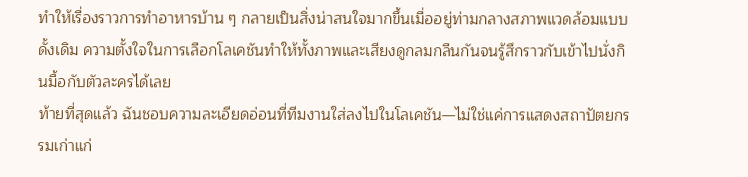ทำให้เรื่องราวการทำอาหารบ้าน ๆ กลายเป็นสิ่งน่าสนใจมากขึ้นเมื่ออยู่ท่ามกลางสภาพแวดล้อมแบบดั้งเดิม ความตั้งใจในการเลือกโลเคชันทำให้ทั้งภาพและเสียงดูกลมกลืนกันจนรู้สึกราวกับเข้าไปนั่งกินมื้อกับตัวละครได้เลย
ท้ายที่สุดแล้ว ฉันชอบความละเอียดอ่อนที่ทีมงานใส่ลงไปในโลเคชัน—ไม่ใช่แค่การแสดงสถาปัตยกรรมเก่าแก่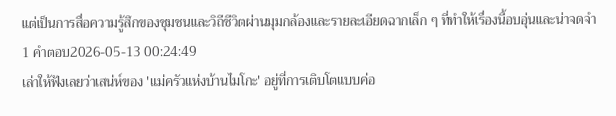แต่เป็นการสื่อความรู้สึกของชุมชนและวิถีชีวิตผ่านมุมกล้องและรายละเอียดฉากเล็ก ๆ ที่ทำให้เรื่องนี้อบอุ่นและน่าจดจำ
1 คำตอบ2026-05-13 00:24:49
เล่าให้ฟังเลยว่าเสน่ห์ของ 'แม่ครัวแห่งบ้านไมโกะ' อยู่ที่การเติบโตแบบค่อ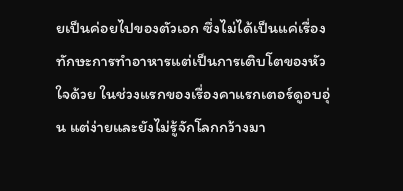ยเป็นค่อยไปของตัวเอก ซึ่งไม่ได้เป็นแค่เรื่องทักษะการทำอาหารแต่เป็นการเติบโตของหัวใจด้วย ในช่วงแรกของเรื่องคาแรกเตอร์ดูอบอุ่น แต่ง่ายและยังไม่รู้จักโลกกว้างมา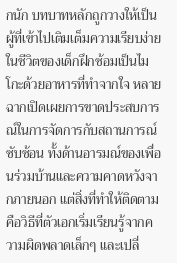กนัก บทบาทหลักถูกวางให้เป็นผู้ที่เข้าไปเติมเต็มความเรียบง่ายในชีวิตของเด็กฝึกซ้อมเป็นไมโกะด้วยอาหารที่ทำจากใจ หลายฉากเปิดเผยการขาดประสบการณ์ในการจัดการกับสถานการณ์ซับซ้อน ทั้งด้านอารมณ์ของเพื่อนร่วมบ้านและความคาดหวังจากภายนอก แต่สิ่งที่ทำให้ติดตามคือวิธีที่ตัวเอกเริ่มเรียนรู้จากความผิดพลาดเล็กๆ และเปลี่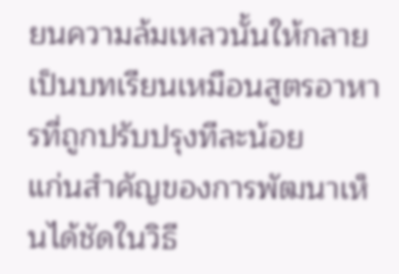ยนความล้มเหลวนั้นให้กลายเป็นบทเรียนเหมือนสูตรอาหารที่ถูกปรับปรุงทีละน้อย
แก่นสำคัญของการพัฒนาเห็นได้ชัดในวิธี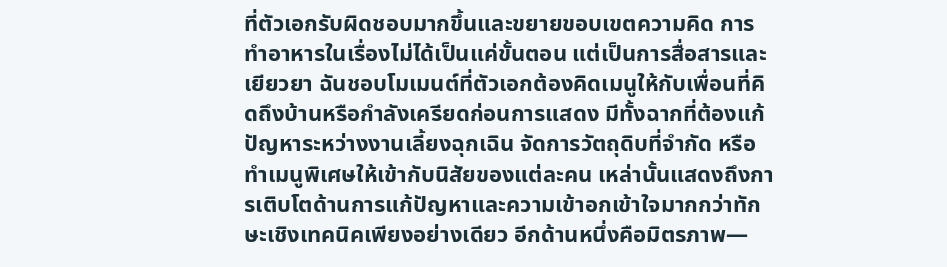ที่ตัวเอกรับผิดชอบมากขึ้นและขยายขอบเขตความคิด การทำอาหารในเรื่องไม่ได้เป็นแค่ขั้นตอน แต่เป็นการสื่อสารและเยียวยา ฉันชอบโมเมนต์ที่ตัวเอกต้องคิดเมนูให้กับเพื่อนที่คิดถึงบ้านหรือกำลังเครียดก่อนการแสดง มีทั้งฉากที่ต้องแก้ปัญหาระหว่างงานเลี้ยงฉุกเฉิน จัดการวัตถุดิบที่จำกัด หรือทำเมนูพิเศษให้เข้ากับนิสัยของแต่ละคน เหล่านั้นแสดงถึงการเติบโตด้านการแก้ปัญหาและความเข้าอกเข้าใจมากกว่าทักษะเชิงเทคนิคเพียงอย่างเดียว อีกด้านหนึ่งคือมิตรภาพ—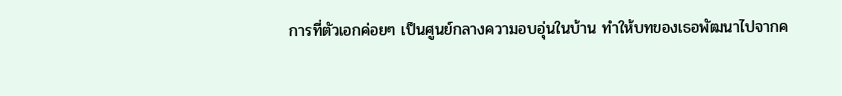การที่ตัวเอกค่อยๆ เป็นศูนย์กลางความอบอุ่นในบ้าน ทำให้บทของเธอพัฒนาไปจากค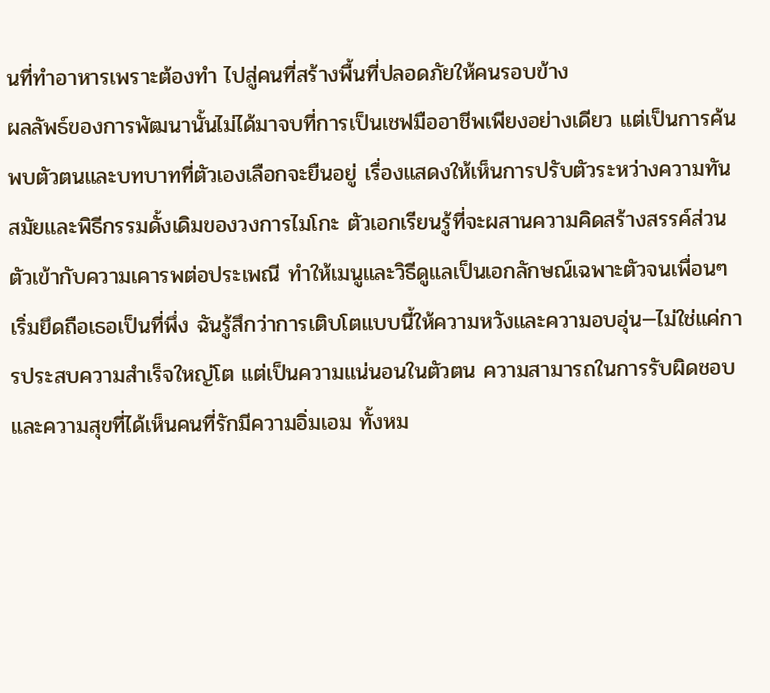นที่ทำอาหารเพราะต้องทำ ไปสู่คนที่สร้างพื้นที่ปลอดภัยให้คนรอบข้าง
ผลลัพธ์ของการพัฒนานั้นไม่ได้มาจบที่การเป็นเชฟมืออาชีพเพียงอย่างเดียว แต่เป็นการค้นพบตัวตนและบทบาทที่ตัวเองเลือกจะยืนอยู่ เรื่องแสดงให้เห็นการปรับตัวระหว่างความทันสมัยและพิธีกรรมดั้งเดิมของวงการไมโกะ ตัวเอกเรียนรู้ที่จะผสานความคิดสร้างสรรค์ส่วนตัวเข้ากับความเคารพต่อประเพณี ทำให้เมนูและวิธีดูแลเป็นเอกลักษณ์เฉพาะตัวจนเพื่อนๆ เริ่มยึดถือเธอเป็นที่พึ่ง ฉันรู้สึกว่าการเติบโตแบบนี้ให้ความหวังและความอบอุ่น—ไม่ใช่แค่การประสบความสำเร็จใหญ่โต แต่เป็นความแน่นอนในตัวตน ความสามารถในการรับผิดชอบ และความสุขที่ได้เห็นคนที่รักมีความอิ่มเอม ทั้งหม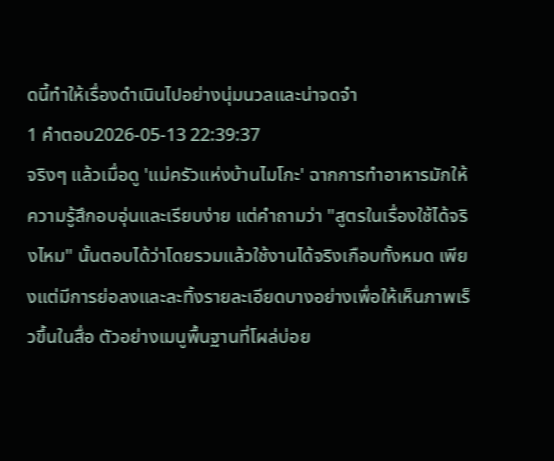ดนี้ทำให้เรื่องดำเนินไปอย่างนุ่มนวลและน่าจดจำ
1 คำตอบ2026-05-13 22:39:37
จริงๆ แล้วเมื่อดู 'แม่ครัวแห่งบ้านไมโกะ' ฉากการทำอาหารมักให้ความรู้สึกอบอุ่นและเรียบง่าย แต่คำถามว่า "สูตรในเรื่องใช้ได้จริงไหม" นั้นตอบได้ว่าโดยรวมแล้วใช้งานได้จริงเกือบทั้งหมด เพียงแต่มีการย่อลงและละทิ้งรายละเอียดบางอย่างเพื่อให้เห็นภาพเร็วขึ้นในสื่อ ตัวอย่างเมนูพื้นฐานที่โผล่บ่อย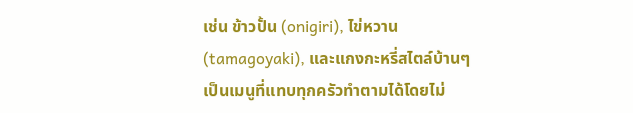เช่น ข้าวปั้น (onigiri), ไข่หวาน (tamagoyaki), และแกงกะหรี่สไตล์บ้านๆ เป็นเมนูที่แทบทุกครัวทำตามได้โดยไม่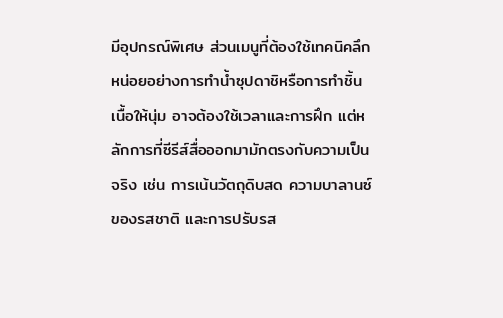มีอุปกรณ์พิเศษ ส่วนเมนูที่ต้องใช้เทคนิคลึกหน่อยอย่างการทำน้ำซุปดาชิหรือการทำชิ้นเนื้อให้นุ่ม อาจต้องใช้เวลาและการฝึก แต่หลักการที่ซีรีส์สื่อออกมามักตรงกับความเป็นจริง เช่น การเน้นวัตถุดิบสด ความบาลานซ์ของรสชาติ และการปรับรส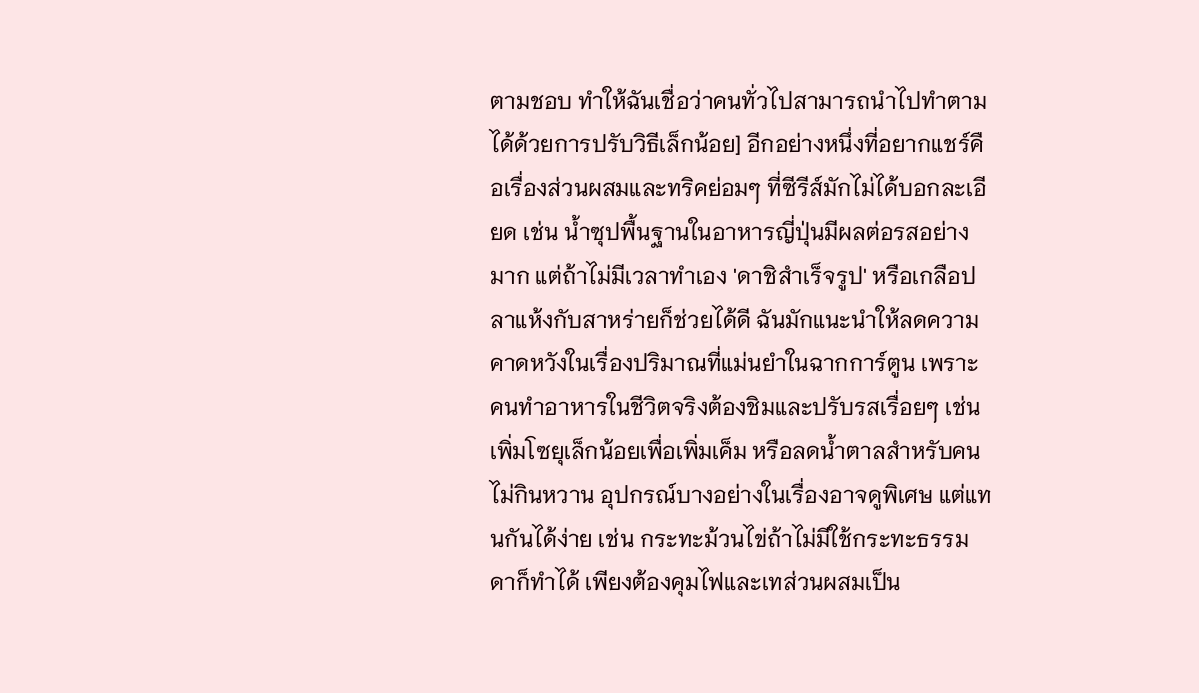ตามชอบ ทำให้ฉันเชื่อว่าคนทั่วไปสามารถนำไปทำตามได้ด้วยการปรับวิธีเล็กน้อย] อีกอย่างหนึ่งที่อยากแชร์คือเรื่องส่วนผสมและทริคย่อมๆ ที่ซีรีส์มักไม่ได้บอกละเอียด เช่น น้ำซุปพื้นฐานในอาหารญี่ปุ่นมีผลต่อรสอย่างมาก แต่ถ้าไม่มีเวลาทำเอง 'ดาชิสำเร็จรูป' หรือเกลือปลาแห้งกับสาหร่ายก็ช่วยได้ดี ฉันมักแนะนำให้ลดความคาดหวังในเรื่องปริมาณที่แม่นยำในฉากการ์ตูน เพราะคนทำอาหารในชีวิตจริงต้องชิมและปรับรสเรื่อยๆ เช่น เพิ่มโซยุเล็กน้อยเพื่อเพิ่มเค็ม หรือลดน้ำตาลสำหรับคนไม่กินหวาน อุปกรณ์บางอย่างในเรื่องอาจดูพิเศษ แต่แทนกันได้ง่าย เช่น กระทะม้วนไข่ถ้าไม่มีใช้กระทะธรรมดาก็ทำได้ เพียงต้องคุมไฟและเทส่วนผสมเป็น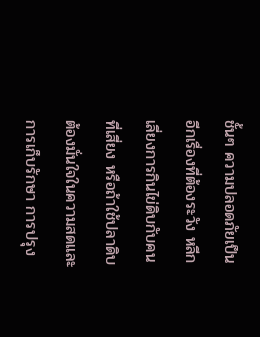ชั้นๆ ความปลอดภัยเป็นอีกเรื่องที่ต้องระวัง หลีกเลี่ยงการกินไข่ดิบกับคนที่เสี่ยง หรือถ้าใช้ปลาดิบต้องมั่นใจในความสดและการเก็บรักษา การปรุง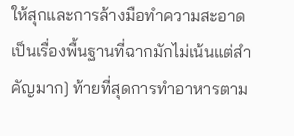ให้สุกและการล้างมือทำความสะอาดเป็นเรื่องพื้นฐานที่ฉากมักไม่เน้นแต่สำคัญมาก] ท้ายที่สุดการทำอาหารตาม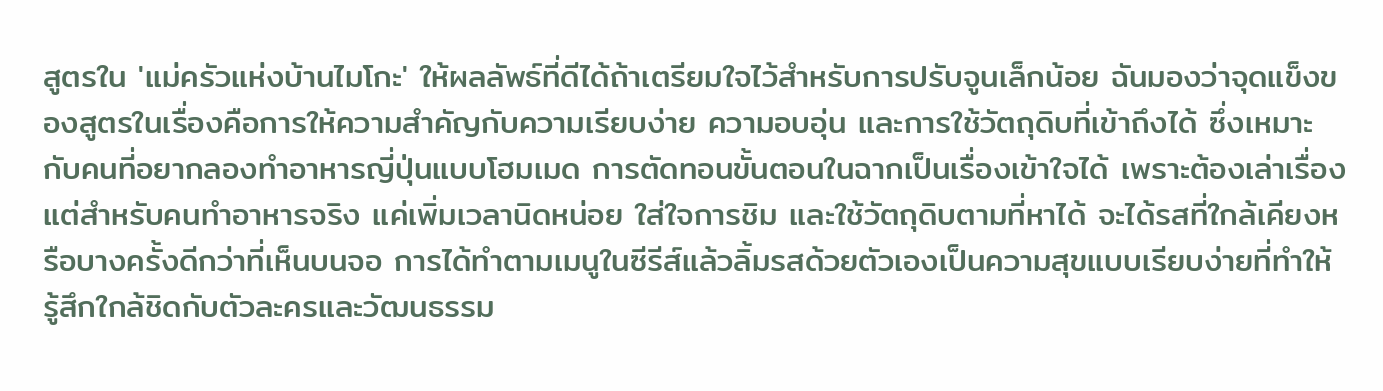สูตรใน 'แม่ครัวแห่งบ้านไมโกะ' ให้ผลลัพธ์ที่ดีได้ถ้าเตรียมใจไว้สำหรับการปรับจูนเล็กน้อย ฉันมองว่าจุดแข็งของสูตรในเรื่องคือการให้ความสำคัญกับความเรียบง่าย ความอบอุ่น และการใช้วัตถุดิบที่เข้าถึงได้ ซึ่งเหมาะกับคนที่อยากลองทำอาหารญี่ปุ่นแบบโฮมเมด การตัดทอนขั้นตอนในฉากเป็นเรื่องเข้าใจได้ เพราะต้องเล่าเรื่อง แต่สำหรับคนทำอาหารจริง แค่เพิ่มเวลานิดหน่อย ใส่ใจการชิม และใช้วัตถุดิบตามที่หาได้ จะได้รสที่ใกล้เคียงหรือบางครั้งดีกว่าที่เห็นบนจอ การได้ทำตามเมนูในซีรีส์แล้วลิ้มรสด้วยตัวเองเป็นความสุขแบบเรียบง่ายที่ทำให้รู้สึกใกล้ชิดกับตัวละครและวัฒนธรรม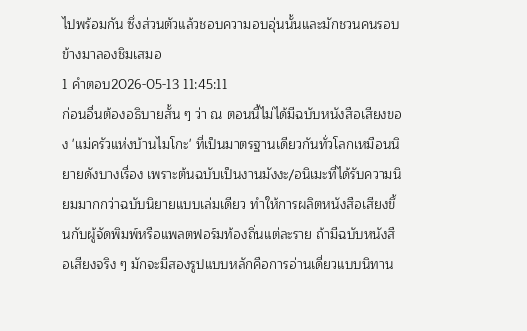ไปพร้อมกัน ซึ่งส่วนตัวแล้วชอบความอบอุ่นนั้นและมักชวนคนรอบข้างมาลองชิมเสมอ
1 คำตอบ2026-05-13 11:45:11
ก่อนอื่นต้องอธิบายสั้น ๆ ว่า ณ ตอนนี้ไม่ได้มีฉบับหนังสือเสียงของ 'แม่ครัวแห่งบ้านไมโกะ' ที่เป็นมาตรฐานเดียวกันทั่วโลกเหมือนนิยายดังบางเรื่อง เพราะต้นฉบับเป็นงานมังงะ/อนิเมะที่ได้รับความนิยมมากกว่าฉบับนิยายแบบเล่มเดียว ทำให้การผลิตหนังสือเสียงขึ้นกับผู้จัดพิมพ์หรือแพลตฟอร์มท้องถิ่นแต่ละราย ถ้ามีฉบับหนังสือเสียงจริง ๆ มักจะมีสองรูปแบบหลักคือการอ่านเดี่ยวแบบนิทาน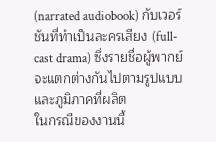(narrated audiobook) กับเวอร์ชันที่ทำเป็นละครเสียง (full-cast drama) ซึ่งรายชื่อผู้พากย์จะแตกต่างกันไปตามรูปแบบและภูมิภาคที่ผลิต
ในกรณีของงานนี้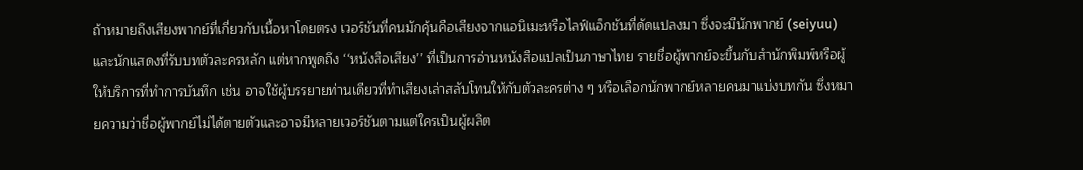ถ้าหมายถึงเสียงพากย์ที่เกี่ยวกับเนื้อหาโดยตรง เวอร์ชันที่คนมักคุ้นคือเสียงจากแอนิเมะหรือไลฟ์แอ็กชันที่ดัดแปลงมา ซึ่งจะมีนักพากย์ (seiyuu) และนักแสดงที่รับบทตัวละครหลัก แต่หากพูดถึง ‘‘หนังสือเสียง’’ ที่เป็นการอ่านหนังสือแปลเป็นภาษาไทย รายชื่อผู้พากย์จะขึ้นกับสำนักพิมพ์หรือผู้ให้บริการที่ทำการบันทึก เช่น อาจใช้ผู้บรรยายท่านเดียวที่ทำเสียงเล่าสลับโทนให้กับตัวละครต่าง ๆ หรือเลือกนักพากย์หลายคนมาแบ่งบทกัน ซึ่งหมายความว่าชื่อผู้พากย์ไม่ได้ตายตัวและอาจมีหลายเวอร์ชันตามแต่ใครเป็นผู้ผลิต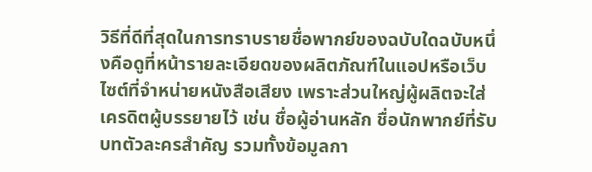วิธีที่ดีที่สุดในการทราบรายชื่อพากย์ของฉบับใดฉบับหนึ่งคือดูที่หน้ารายละเอียดของผลิตภัณฑ์ในแอปหรือเว็บไซต์ที่จำหน่ายหนังสือเสียง เพราะส่วนใหญ่ผู้ผลิตจะใส่เครดิตผู้บรรยายไว้ เช่น ชื่อผู้อ่านหลัก ชื่อนักพากย์ที่รับบทตัวละครสำคัญ รวมทั้งข้อมูลกา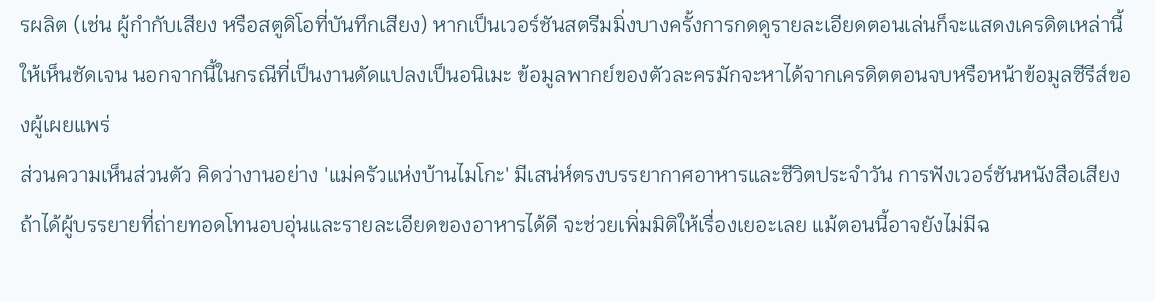รผลิต (เช่น ผู้กำกับเสียง หรือสตูดิโอที่บันทึกเสียง) หากเป็นเวอร์ชันสตรีมมิ่งบางครั้งการกดดูรายละเอียดตอนเล่นก็จะแสดงเครดิตเหล่านี้ให้เห็นชัดเจน นอกจากนี้ในกรณีที่เป็นงานดัดแปลงเป็นอนิเมะ ข้อมูลพากย์ของตัวละครมักจะหาได้จากเครดิตตอนจบหรือหน้าข้อมูลซีรีส์ของผู้เผยแพร่
ส่วนความเห็นส่วนตัว คิดว่างานอย่าง 'แม่ครัวแห่งบ้านไมโกะ' มีเสน่ห์ตรงบรรยากาศอาหารและชีวิตประจำวัน การฟังเวอร์ชันหนังสือเสียงถ้าได้ผู้บรรยายที่ถ่ายทอดโทนอบอุ่นและรายละเอียดของอาหารได้ดี จะช่วยเพิ่มมิติให้เรื่องเยอะเลย แม้ตอนนี้อาจยังไม่มีฉ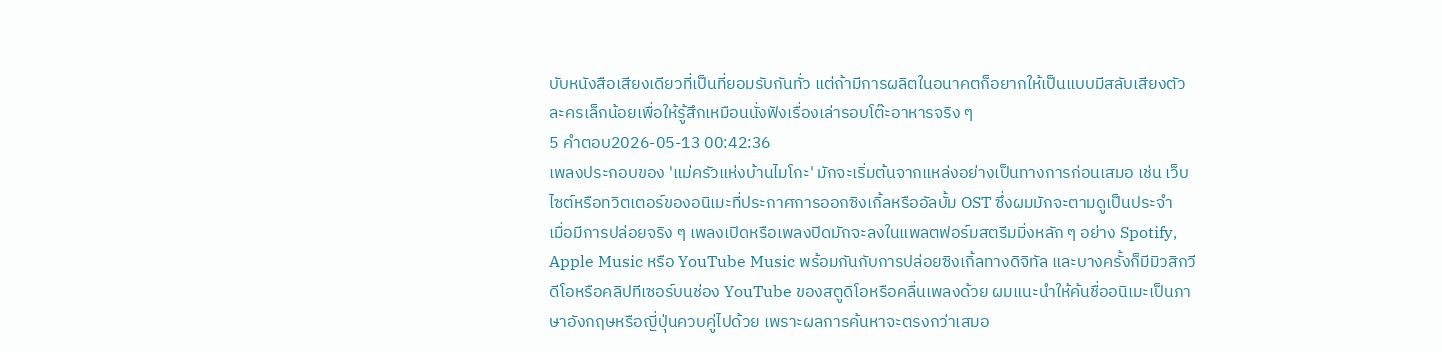บับหนังสือเสียงเดียวที่เป็นที่ยอมรับกันทั่ว แต่ถ้ามีการผลิตในอนาคตก็อยากให้เป็นแบบมีสลับเสียงตัวละครเล็กน้อยเพื่อให้รู้สึกเหมือนนั่งฟังเรื่องเล่ารอบโต๊ะอาหารจริง ๆ
5 คำตอบ2026-05-13 00:42:36
เพลงประกอบของ 'แม่ครัวแห่งบ้านไมโกะ' มักจะเริ่มต้นจากแหล่งอย่างเป็นทางการก่อนเสมอ เช่น เว็บไซต์หรือทวิตเตอร์ของอนิเมะที่ประกาศการออกซิงเกิ้ลหรืออัลบั้ม OST ซึ่งผมมักจะตามดูเป็นประจำ
เมื่อมีการปล่อยจริง ๆ เพลงเปิดหรือเพลงปิดมักจะลงในแพลตฟอร์มสตรีมมิ่งหลัก ๆ อย่าง Spotify, Apple Music หรือ YouTube Music พร้อมกันกับการปล่อยซิงเกิ้ลทางดิจิทัล และบางครั้งก็มีมิวสิกวีดีโอหรือคลิปทีเซอร์บนช่อง YouTube ของสตูดิโอหรือคลื่นเพลงด้วย ผมแนะนำให้ค้นชื่ออนิเมะเป็นภาษาอังกฤษหรือญี่ปุ่นควบคู่ไปด้วย เพราะผลการค้นหาจะตรงกว่าเสมอ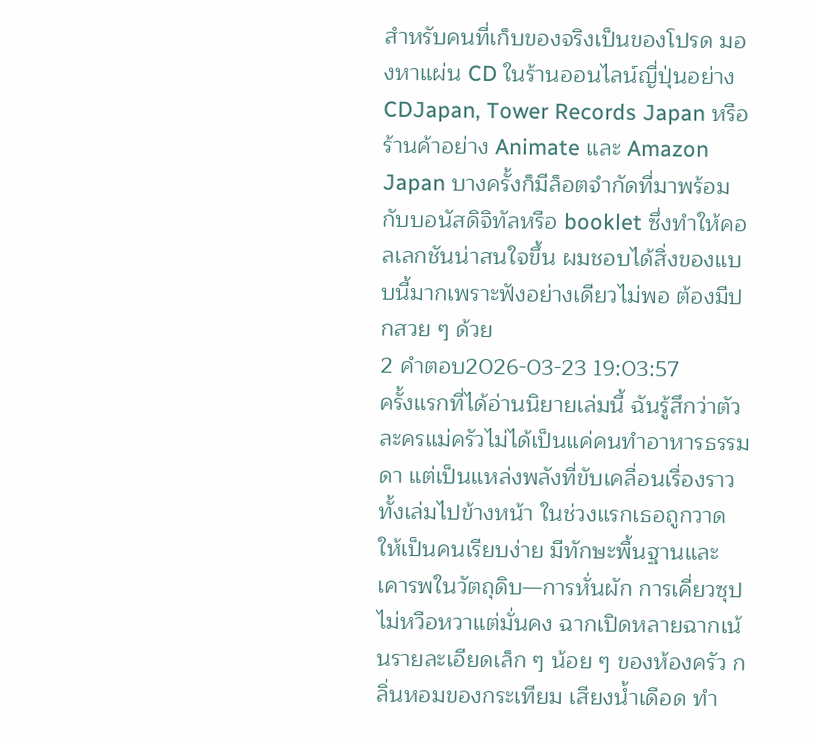สำหรับคนที่เก็บของจริงเป็นของโปรด มองหาแผ่น CD ในร้านออนไลน์ญี่ปุ่นอย่าง CDJapan, Tower Records Japan หรือร้านค้าอย่าง Animate และ Amazon Japan บางครั้งก็มีล็อตจำกัดที่มาพร้อมกับบอนัสดิจิทัลหรือ booklet ซึ่งทำให้คอลเลกชันน่าสนใจขึ้น ผมชอบได้สิ่งของแบบนี้มากเพราะฟังอย่างเดียวไม่พอ ต้องมีปกสวย ๆ ด้วย
2 คำตอบ2026-03-23 19:03:57
ครั้งแรกที่ได้อ่านนิยายเล่มนี้ ฉันรู้สึกว่าตัวละครแม่ครัวไม่ได้เป็นแค่คนทำอาหารธรรมดา แต่เป็นแหล่งพลังที่ขับเคลื่อนเรื่องราวทั้งเล่มไปข้างหน้า ในช่วงแรกเธอถูกวาดให้เป็นคนเรียบง่าย มีทักษะพื้นฐานและเคารพในวัตถุดิบ—การหั่นผัก การเคี่ยวซุป ไม่หวือหวาแต่มั่นคง ฉากเปิดหลายฉากเน้นรายละเอียดเล็ก ๆ น้อย ๆ ของห้องครัว กลิ่นหอมของกระเทียม เสียงน้ำเดือด ทำ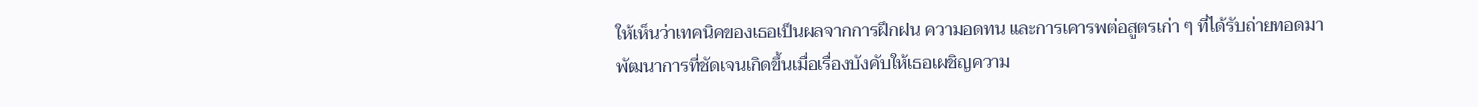ให้เห็นว่าเทคนิคของเธอเป็นผลจากการฝึกฝน ความอดทน และการเคารพต่อสูตรเก่า ๆ ที่ได้รับถ่ายทอดมา
พัฒนาการที่ชัดเจนเกิดขึ้นเมื่อเรื่องบังคับให้เธอเผชิญความ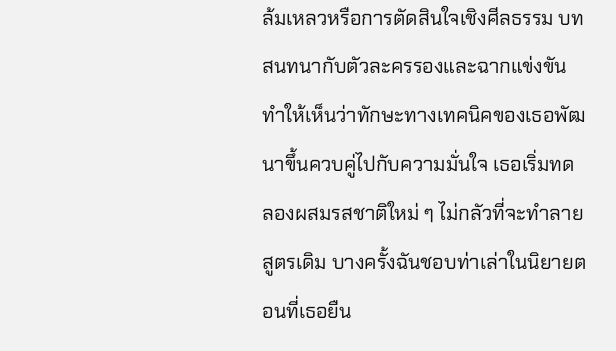ล้มเหลวหรือการตัดสินใจเชิงศีลธรรม บทสนทนากับตัวละครรองและฉากแข่งขันทำให้เห็นว่าทักษะทางเทคนิคของเธอพัฒนาขึ้นควบคู่ไปกับความมั่นใจ เธอเริ่มทดลองผสมรสชาติใหม่ ๆ ไม่กลัวที่จะทำลายสูตรเดิม บางครั้งฉันชอบท่าเล่าในนิยายตอนที่เธอยืน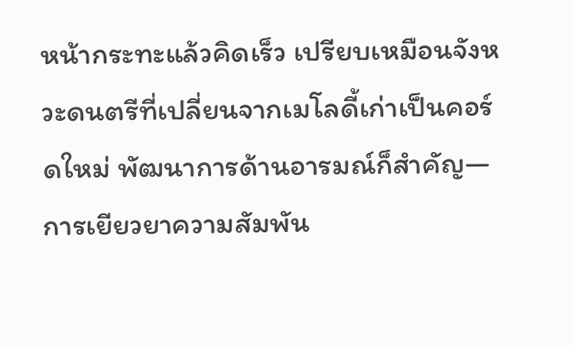หน้ากระทะแล้วคิดเร็ว เปรียบเหมือนจังหวะดนตรีที่เปลี่ยนจากเมโลดี้เก่าเป็นคอร์ดใหม่ พัฒนาการด้านอารมณ์ก็สำคัญ—การเยียวยาความสัมพัน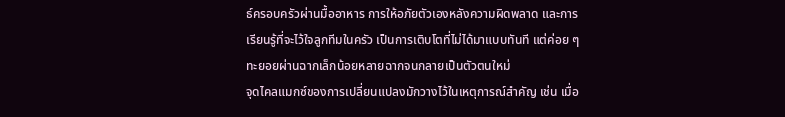ธ์ครอบครัวผ่านมื้ออาหาร การให้อภัยตัวเองหลังความผิดพลาด และการเรียนรู้ที่จะไว้ใจลูกทีมในครัว เป็นการเติบโตที่ไม่ได้มาแบบทันที แต่ค่อย ๆ ทะยอยผ่านฉากเล็กน้อยหลายฉากจนกลายเป็นตัวตนใหม่
จุดไคลแมกซ์ของการเปลี่ยนแปลงมักวางไว้ในเหตุการณ์สำคัญ เช่น เมื่อ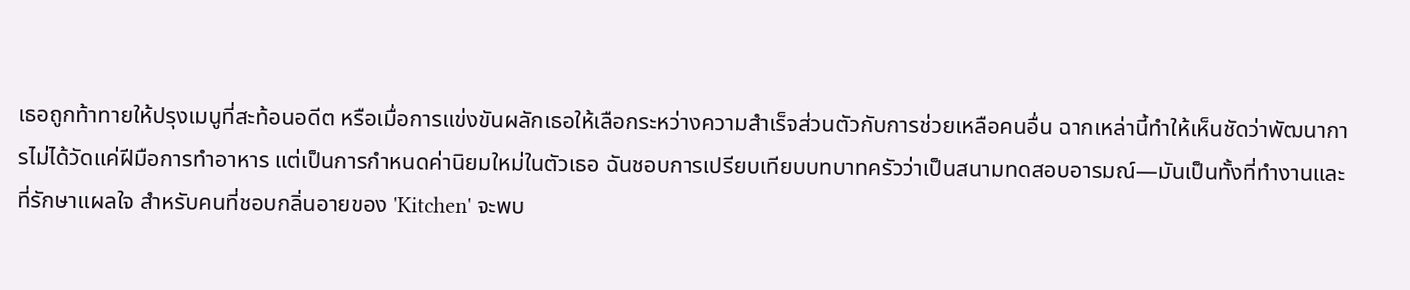เธอถูกท้าทายให้ปรุงเมนูที่สะท้อนอดีต หรือเมื่อการแข่งขันผลักเธอให้เลือกระหว่างความสำเร็จส่วนตัวกับการช่วยเหลือคนอื่น ฉากเหล่านี้ทำให้เห็นชัดว่าพัฒนาการไม่ได้วัดแค่ฝีมือการทำอาหาร แต่เป็นการกำหนดค่านิยมใหม่ในตัวเธอ ฉันชอบการเปรียบเทียบบทบาทครัวว่าเป็นสนามทดสอบอารมณ์—มันเป็นทั้งที่ทำงานและที่รักษาแผลใจ สำหรับคนที่ชอบกลิ่นอายของ 'Kitchen' จะพบ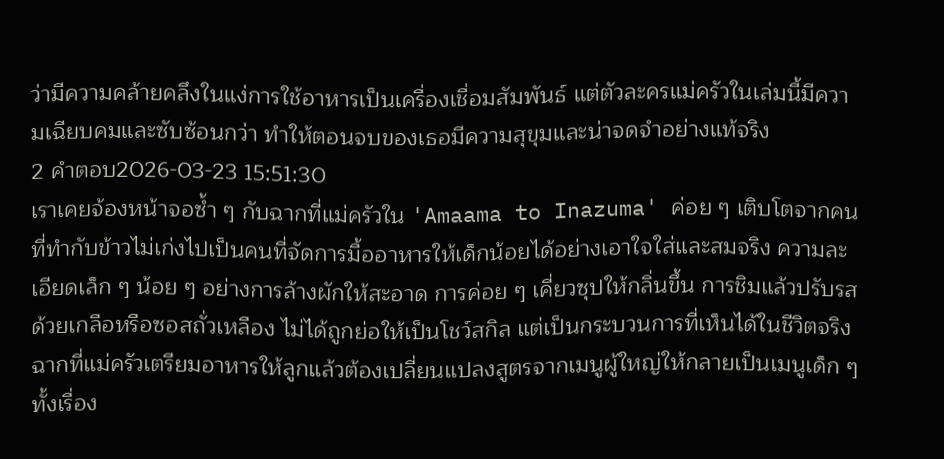ว่ามีความคล้ายคลึงในแง่การใช้อาหารเป็นเครื่องเชื่อมสัมพันธ์ แต่ตัวละครแม่ครัวในเล่มนี้มีความเฉียบคมและซับซ้อนกว่า ทำให้ตอนจบของเธอมีความสุขุมและน่าจดจำอย่างแท้จริง
2 คำตอบ2026-03-23 15:51:30
เราเคยจ้องหน้าจอซ้ำ ๆ กับฉากที่แม่ครัวใน 'Amaama to Inazuma' ค่อย ๆ เติบโตจากคนที่ทำกับข้าวไม่เก่งไปเป็นคนที่จัดการมื้ออาหารให้เด็กน้อยได้อย่างเอาใจใส่และสมจริง ความละเอียดเล็ก ๆ น้อย ๆ อย่างการล้างผักให้สะอาด การค่อย ๆ เคี่ยวซุปให้กลิ่นขึ้น การชิมแล้วปรับรสด้วยเกลือหรือซอสถั่วเหลือง ไม่ได้ถูกย่อให้เป็นโชว์สกิล แต่เป็นกระบวนการที่เห็นได้ในชีวิตจริง ฉากที่แม่ครัวเตรียมอาหารให้ลูกแล้วต้องเปลี่ยนแปลงสูตรจากเมนูผู้ใหญ่ให้กลายเป็นเมนูเด็ก ๆ ทั้งเรื่อง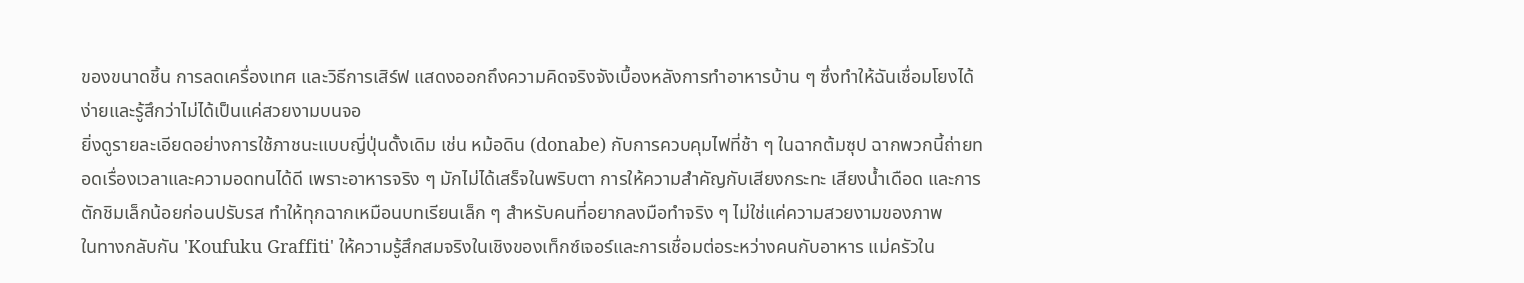ของขนาดชิ้น การลดเครื่องเทศ และวิธีการเสิร์ฟ แสดงออกถึงความคิดจริงจังเบื้องหลังการทำอาหารบ้าน ๆ ซึ่งทำให้ฉันเชื่อมโยงได้ง่ายและรู้สึกว่าไม่ได้เป็นแค่สวยงามบนจอ
ยิ่งดูรายละเอียดอย่างการใช้ภาชนะแบบญี่ปุ่นดั้งเดิม เช่น หม้อดิน (donabe) กับการควบคุมไฟที่ช้า ๆ ในฉากต้มซุป ฉากพวกนี้ถ่ายทอดเรื่องเวลาและความอดทนได้ดี เพราะอาหารจริง ๆ มักไม่ได้เสร็จในพริบตา การให้ความสำคัญกับเสียงกระทะ เสียงน้ำเดือด และการตักชิมเล็กน้อยก่อนปรับรส ทำให้ทุกฉากเหมือนบทเรียนเล็ก ๆ สำหรับคนที่อยากลงมือทำจริง ๆ ไม่ใช่แค่ความสวยงามของภาพ
ในทางกลับกัน 'Koufuku Graffiti' ให้ความรู้สึกสมจริงในเชิงของเท็กซ์เจอร์และการเชื่อมต่อระหว่างคนกับอาหาร แม่ครัวใน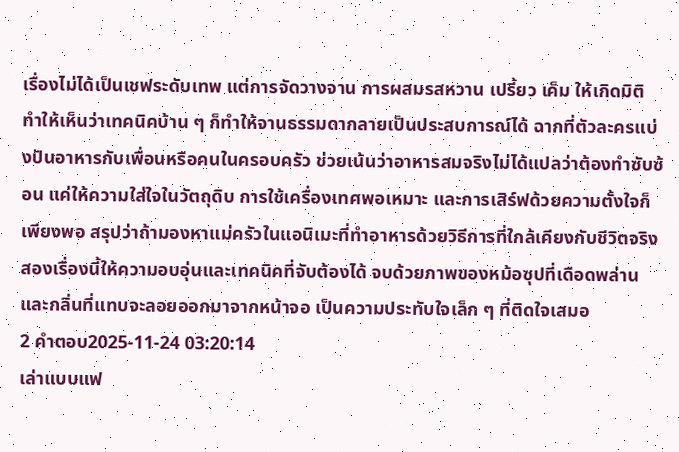เรื่องไม่ได้เป็นเชฟระดับเทพ แต่การจัดวางจาน การผสมรสหวาน เปรี้ยว เค็ม ให้เกิดมิติ ทำให้เห็นว่าเทคนิคบ้าน ๆ ก็ทำให้จานธรรมดากลายเป็นประสบการณ์ได้ ฉากที่ตัวละครแบ่งปันอาหารกับเพื่อนหรือคนในครอบครัว ช่วยเน้นว่าอาหารสมจริงไม่ได้แปลว่าต้องทำซับซ้อน แค่ให้ความใส่ใจในวัตถุดิบ การใช้เครื่องเทศพอเหมาะ และการเสิร์ฟด้วยความตั้งใจก็เพียงพอ สรุปว่าถ้ามองหาแม่ครัวในแอนิเมะที่ทำอาหารด้วยวิธีการที่ใกล้เคียงกับชีวิตจริง สองเรื่องนี้ให้ความอบอุ่นและเทคนิคที่จับต้องได้ จบด้วยภาพของหม้อซุปที่เดือดพล่านและกลิ่นที่แทบจะลอยออกมาจากหน้าจอ เป็นความประทับใจเล็ก ๆ ที่ติดใจเสมอ
2 คำตอบ2025-11-24 03:20:14
เล่าแบบแฟ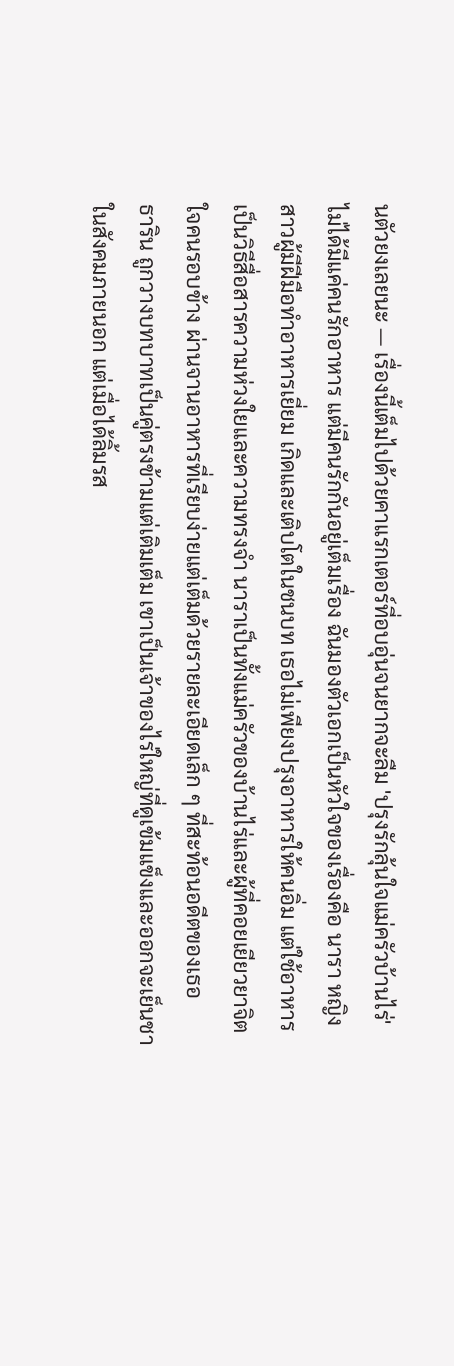นตัวยงเลยนะ — เรื่องนี้เต็มไปด้วยคาแรกเตอร์ที่อบอุ่นจนยากจะลืม 'ปรุงรักลุ้นใจแม่ครัวบ้านไร่' ไม่ได้มีแค่คนรักอาหาร แต่มีคนรักกันอยู่เต็มเรื่อง ฉันมองตัวเอกเป็นหัวใจของเรื่องคือ นารา หญิงสาวผู้มีฝีมือทำอาหารเยี่ยม เกิดและเติบโตในชนบท เธอไม่เพียงปรุงอาหารให้คนอิ่ม แต่ใช้อาหารเป็นวิธีสื่อสารความห่วงใยและความทรงจำ นาราเป็นทั้งแม่ครัวของบ้านไร่และผู้ที่คอยเยียวยาจิตใจคนรอบข้าง ผ่านจานอาหารที่เรียบง่ายแต่เต็มด้วยรายละเอียดเล็ก ๆ ที่สะท้อนอดีตของเธอ
ธาริน ถูกวางบทบาทเป็นคู่ตรงข้ามแต่เติมเต็ม เขาเป็นเจ้าของไร่ใหญ่ที่ดูเข้มแข็งและออกจะเย็นชาในสังคมภายนอก แต่เมื่อได้ลิ้มรส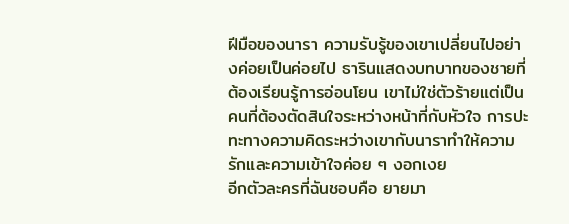ฝีมือของนารา ความรับรู้ของเขาเปลี่ยนไปอย่างค่อยเป็นค่อยไป ธารินแสดงบทบาทของชายที่ต้องเรียนรู้การอ่อนโยน เขาไม่ใช่ตัวร้ายแต่เป็นคนที่ต้องตัดสินใจระหว่างหน้าที่กับหัวใจ การปะทะทางความคิดระหว่างเขากับนาราทำให้ความรักและความเข้าใจค่อย ๆ งอกเงย
อีกตัวละครที่ฉันชอบคือ ยายมา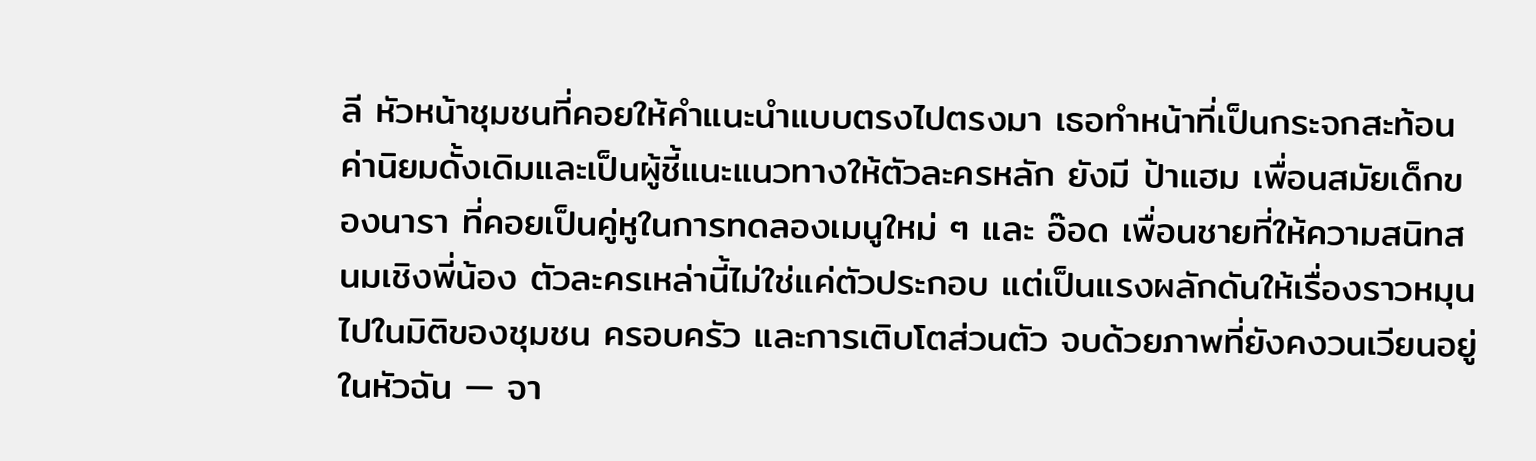ลี หัวหน้าชุมชนที่คอยให้คำแนะนำแบบตรงไปตรงมา เธอทำหน้าที่เป็นกระจกสะท้อนค่านิยมดั้งเดิมและเป็นผู้ชี้แนะแนวทางให้ตัวละครหลัก ยังมี ป้าแฮม เพื่อนสมัยเด็กของนารา ที่คอยเป็นคู่หูในการทดลองเมนูใหม่ ๆ และ อ๊อด เพื่อนชายที่ให้ความสนิทสนมเชิงพี่น้อง ตัวละครเหล่านี้ไม่ใช่แค่ตัวประกอบ แต่เป็นแรงผลักดันให้เรื่องราวหมุนไปในมิติของชุมชน ครอบครัว และการเติบโตส่วนตัว จบด้วยภาพที่ยังคงวนเวียนอยู่ในหัวฉัน — จา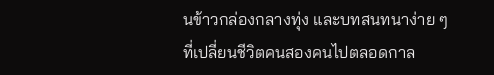นข้าวกล่องกลางทุ่ง และบทสนทนาง่าย ๆ ที่เปลี่ยนชีวิตคนสองคนไปตลอดกาล